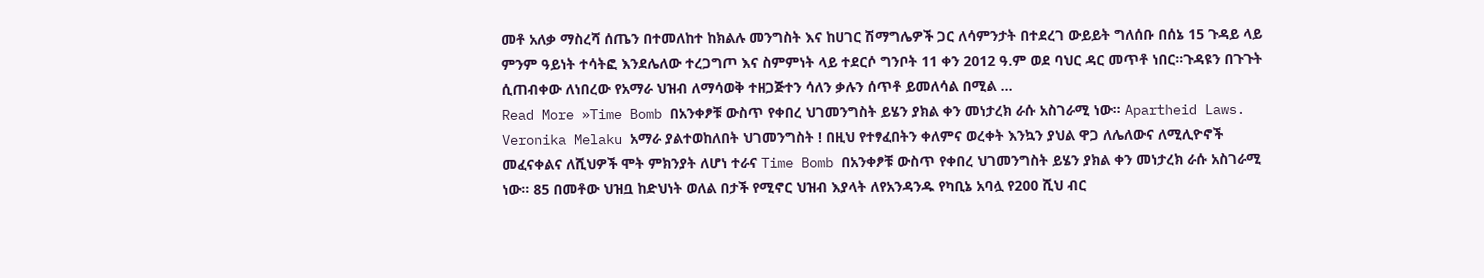መቶ አለቃ ማስረሻ ሰጤን በተመለከተ ከክልሉ መንግስት እና ከሀገር ሽማግሌዎች ጋር ለሳምንታት በተደረገ ውይይት ግለሰቡ በሰኔ 15 ጉዳይ ላይ ምንም ዓይነት ተሳትፎ እንደሌለው ተረጋግጦ እና ስምምነት ላይ ተደርሶ ግንቦት 11 ቀን 2012 ዓ.ም ወደ ባህር ዳር መጥቶ ነበር።ጉዳዩን በጉጉት ሲጠብቀው ለነበረው የአማራ ህዝብ ለማሳወቅ ተዘጋጅተን ሳለን ቃሉን ሰጥቶ ይመለሳል በሚል …
Read More »Time Bomb በአንቀፆቹ ውስጥ የቀበረ ህገመንግስት ይሄን ያክል ቀን መነታረክ ራሱ አስገራሚ ነው። Apartheid Laws.
Veronika Melaku አማራ ያልተወከለበት ህገመንግስት ! በዚህ የተፃፈበትን ቀለምና ወረቀት እንኳን ያህል ዋጋ ለሌለውና ለሚሊዮኖች መፈናቀልና ለሺህዎች ሞት ምክንያት ለሆነ ተራና Time Bomb በአንቀፆቹ ውስጥ የቀበረ ህገመንግስት ይሄን ያክል ቀን መነታረክ ራሱ አስገራሚ ነው። 85 በመቶው ህዝቧ ከድህነት ወለል በታች የሚኖር ህዝብ እያላት ለየአንዳንዱ የካቢኔ አባሏ የ200 ሺህ ብር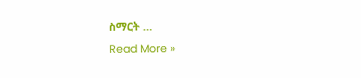ስማርት …
Read More »